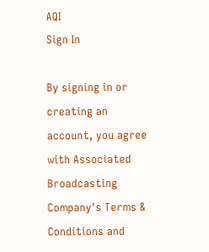AQI
Sign In

By signing in or creating an account, you agree with Associated Broadcasting Company's Terms & Conditions and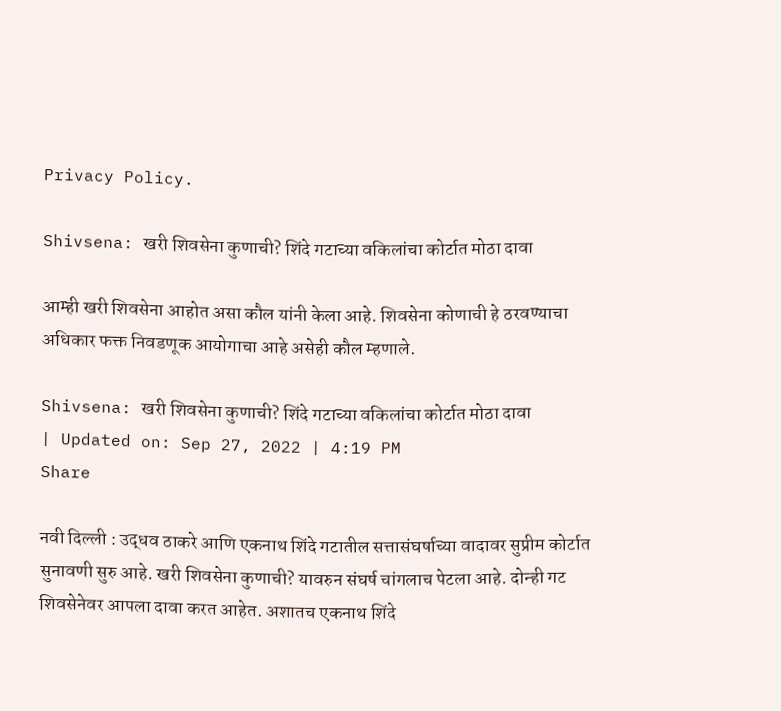Privacy Policy.

Shivsena: खरी शिवसेना कुणाची? शिंदे गटाच्या वकिलांचा कोर्टात मोठा दावा

आम्ही खरी शिवसेना आहोत असा कौल यांनी केला आहे. शिवसेना कोणाची हे ठरवण्याचा अधिकार फक्त निवडणूक आयोगाचा आहे असेही कौल म्हणाले.

Shivsena: खरी शिवसेना कुणाची? शिंदे गटाच्या वकिलांचा कोर्टात मोठा दावा
| Updated on: Sep 27, 2022 | 4:19 PM
Share

नवी दिल्ली : उद्धव ठाकरे आणि एकनाथ शिंदे गटातील सत्तासंघर्षाच्या वादावर सुप्रीम कोर्टात सुनावणी सुरु आहे. खरी शिवसेना कुणाची? यावरुन संघर्ष चांगलाच पेटला आहे. दोन्ही गट शिवसेनेवर आपला दावा करत आहेत. अशातच एकनाथ शिंदे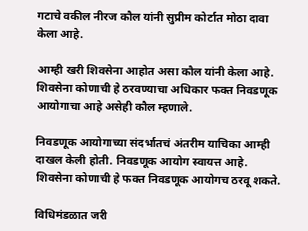गटाचे वकील नीरज कौल यांनी सुप्रीम कोर्टात मोठा दावा केला आहे.

आम्ही खरी शिवसेना आहोत असा कौल यांनी केला आहे. शिवसेना कोणाची हे ठरवण्याचा अधिकार फक्त निवडणूक आयोगाचा आहे असेही कौल म्हणाले.

निवडणूक आयोगाच्या संदर्भातचं अंतरीम याचिका आम्ही दाखल केली होती. निवडणूक आयोग स्वायत्त आहे. शिवसेना कोणाची हे फक्त निवडणूक आयोगच ठरवू शकते.

विधिमंडळात जरी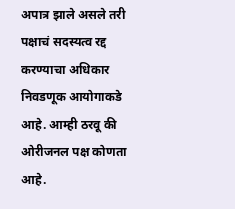अपात्र झाले असले तरी पक्षाचं सदस्यत्व रद्द करण्याचा अधिकार निवडणूक आयोगाकडे आहे. आम्ही ठरवू की ओरीजनल पक्ष कोणता आहे.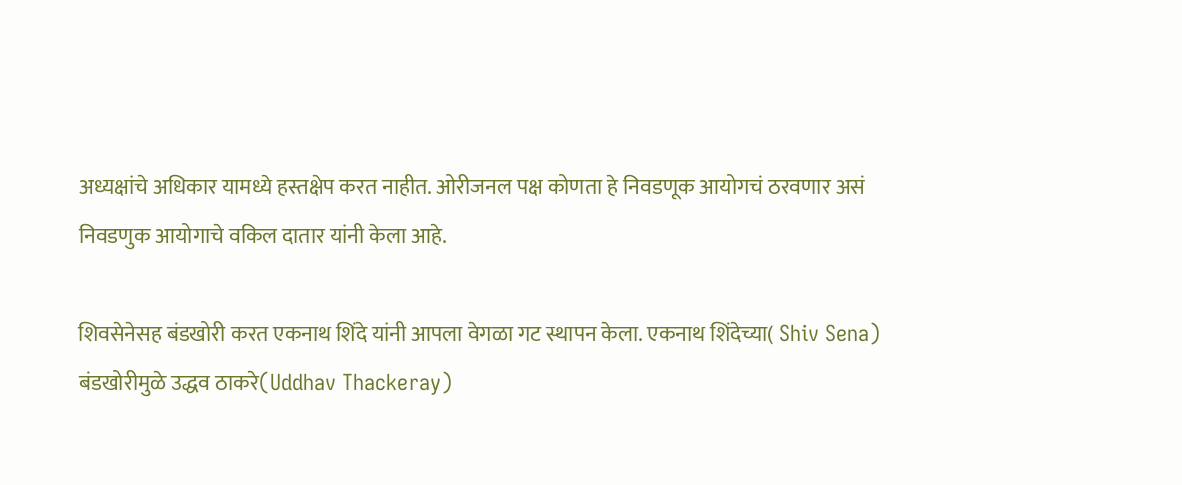अध्यक्षांचे अधिकार यामध्ये हस्तक्षेप करत नाहीत. ओरीजनल पक्ष कोणता हे निवडणूक आयोगचं ठरवणार असं निवडणुक आयोगाचे वकिल दातार यांनी केला आहे.

शिवसेनेसह बंडखोरी करत एकनाथ शिंदे यांनी आपला वेगळा गट स्थापन केला. एकनाथ शिंदेच्या( Shiv Sena) बंडखोरीमुळे उद्धव ठाकरे(Uddhav Thackeray)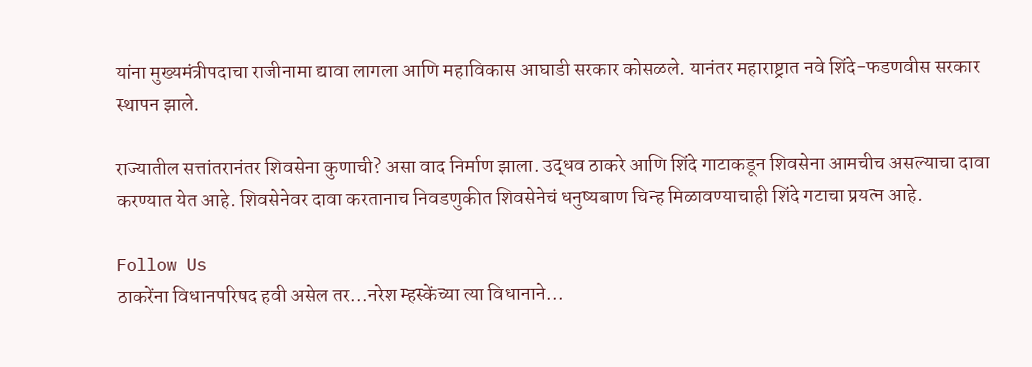यांना मुख्यमंत्रीपदाचा राजीनामा द्यावा लागला आणि महाविकास आघाडी सरकार कोसळले. यानंतर महाराष्ट्रात नवे शिंदे-फडणवीस सरकार स्थापन झाले.

राज्यातील सत्तांतरानंतर शिवसेना कुणाची? असा वाद निर्माण झाला. उद्धव ठाकरे आणि शिंदे गाटाकडून शिवसेना आमचीच असल्याचा दावा करण्यात येत आहे. शिवसेनेवर दावा करतानाच निवडणुकीत शिवसेनेचं धनुष्यबाण चिन्ह मिळावण्याचाही शिंदे गटाचा प्रयत्न आहे.

Follow Us
ठाकरेंना विधानपरिषद हवी असेल तर...नरेश म्हस्केंच्या त्या विधानाने...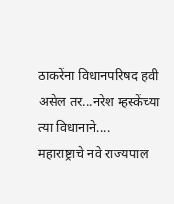ठाकरेंना विधानपरिषद हवी असेल तर...नरेश म्हस्केंच्या त्या विधानाने....
महाराष्ट्राचे नवे राज्यपाल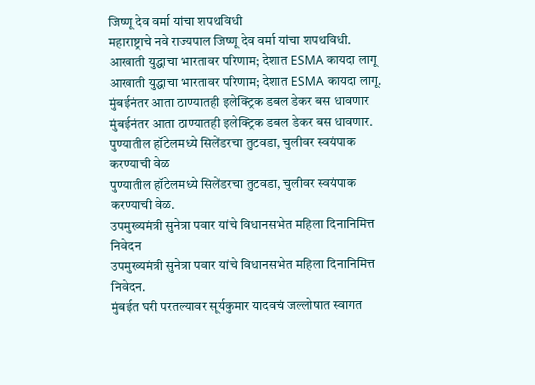जिष्णू देव वर्मा यांचा शपथविधी
महाराष्ट्राचे नवे राज्यपाल जिष्णू देव वर्मा यांचा शपथविधी.
आखाती युद्धाचा भारतावर परिणाम; देशात ESMA कायदा लागू
आखाती युद्धाचा भारतावर परिणाम; देशात ESMA कायदा लागू.
मुंबईनंतर आता ठाण्यातही इलेक्ट्रिक डबल डेकर बस धावणार
मुंबईनंतर आता ठाण्यातही इलेक्ट्रिक डबल डेकर बस धावणार.
पुण्यातील हॉटेलमध्ये सिलेंडरचा तुटवडा, चुलीवर स्वयंपाक करण्याची वेळ
पुण्यातील हॉटेलमध्ये सिलेंडरचा तुटवडा, चुलीवर स्वयंपाक करण्याची वेळ.
उपमुख्यमंत्री सुनेत्रा पवार यांचे विधानसभेत महिला दिनानिमित्त निवेदन
उपमुख्यमंत्री सुनेत्रा पवार यांचे विधानसभेत महिला दिनानिमित्त निवेदन.
मुंबईत घरी परतल्यावर सूर्यकुमार यादवचं जल्लोषात स्वागत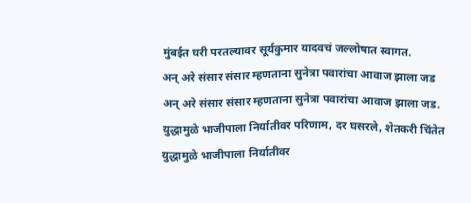मुंबईत घरी परतल्यावर सूर्यकुमार यादवचं जल्लोषात स्वागत.
अन् अरे संसार संसार म्हणताना सुनेत्रा पवारांचा आवाज झाला जड
अन् अरे संसार संसार म्हणताना सुनेत्रा पवारांचा आवाज झाला जड.
युद्धामुळे भाजीपाला निर्यातीवर परिणाम, दर घसरले, शेतकरी चिंतेत
युद्धामुळे भाजीपाला निर्यातीवर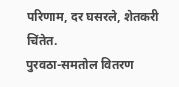परिणाम, दर घसरले, शेतकरी चिंतेत.
पुरवठा-समतोल वितरण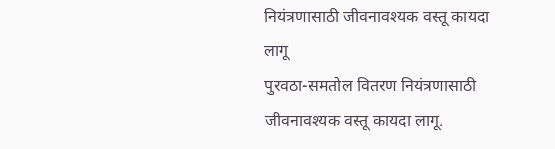नियंत्रणासाठी जीवनावश्यक वस्तू कायदा लागू
पुरवठा-समतोल वितरण नियंत्रणासाठी जीवनावश्यक वस्तू कायदा लागू.